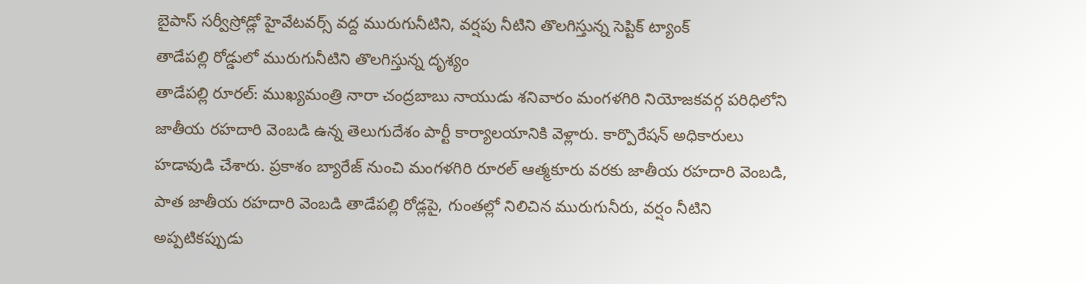బైపాస్ సర్వీస్రోడ్లో హైవేటవర్స్ వద్ద మురుగునీటిని, వర్షపు నీటిని తొలగిస్తున్న సెప్టిక్ ట్యాంక్
తాడేపల్లి రోడ్డులో మురుగునీటిని తొలగిస్తున్న దృశ్యం
తాడేపల్లి రూరల్: ముఖ్యమంత్రి నారా చంద్రబాబు నాయుడు శనివారం మంగళగిరి నియోజకవర్గ పరిధిలోని జాతీయ రహదారి వెంబడి ఉన్న తెలుగుదేశం పార్టీ కార్యాలయానికి వెళ్లారు. కార్పొరేషన్ అధికారులు హడావుడి చేశారు. ప్రకాశం బ్యారేజ్ నుంచి మంగళగిరి రూరల్ ఆత్మకూరు వరకు జాతీయ రహదారి వెంబడి, పాత జాతీయ రహదారి వెంబడి తాడేపల్లి రోడ్లపై, గుంతల్లో నిలిచిన మురుగునీరు, వర్షం నీటిని అప్పటికప్పుడు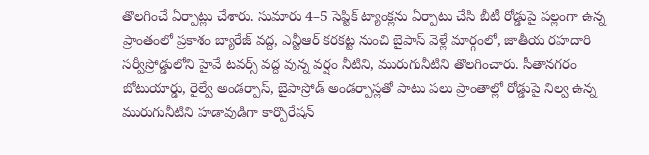తొలగించే ఏర్పాట్లు చేశారు. సుమారు 4–5 సెప్టిక్ ట్యాంక్లను ఏర్పాటు చేసి బీటీ రోడ్డుపై పల్లంగా ఉన్న ప్రాంతంలో ప్రకాశం బ్యారేజ్ వద్ద, ఎన్టీఆర్ కరకట్ట నుంచి బైపాస్ వెళ్లే మార్గంలో, జాతీయ రహదారి సర్వీస్రోడ్డులోని హైవే టవర్స్ వద్ద వున్న వర్షం నీటిని, మురుగునీటిని తొలగించారు. సీతానగరం బోటుయార్డు, రైల్వే అండర్పాస్, బైపాస్రోడ్ అండర్పాస్లతో పాటు పలు ప్రాంతాల్లో రోడ్డుపై నిల్వ ఉన్న మురుగునీటిని హడావుడిగా కార్పొరేషన్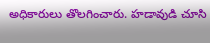అధికారులు తొలగించారు. హడావుడి చూసి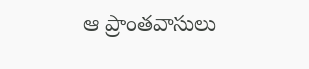ఆ ప్రాంతవాసులు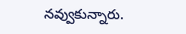నవ్వుకున్నారు.